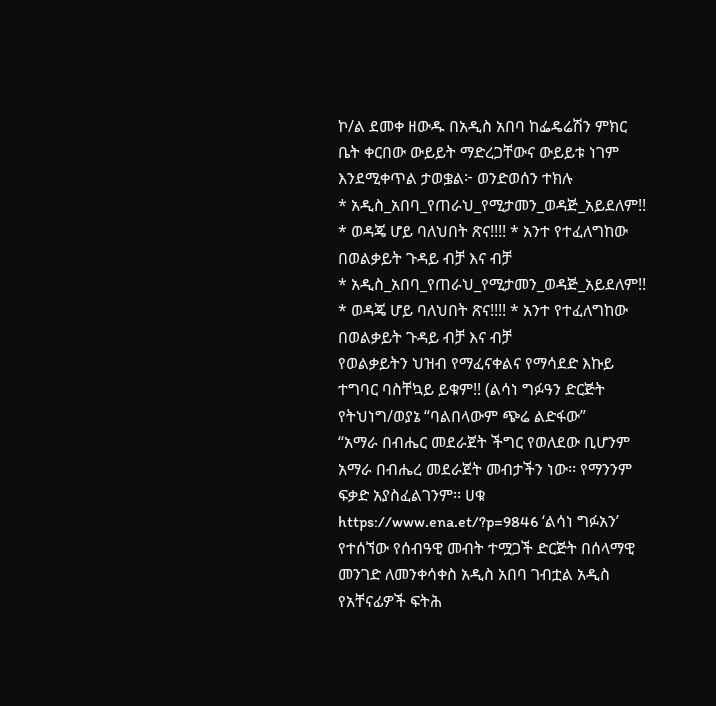ኮ/ል ደመቀ ዘውዱ በአዲስ አበባ ከፌዴሬሽን ምክር ቤት ቀርበው ውይይት ማድረጋቸውና ውይይቱ ነገም እንደሚቀጥል ታወቌል፦ ወንድወሰን ተክሉ
* አዲስ_አበባ_የጠራህ_የሚታመን_ወዳጅ_አይደለም!! * ወዳጄ ሆይ ባለህበት ጽና!!!! * አንተ የተፈለግከው በወልቃይት ጉዳይ ብቻ እና ብቻ
* አዲስ_አበባ_የጠራህ_የሚታመን_ወዳጅ_አይደለም!! * ወዳጄ ሆይ ባለህበት ጽና!!!! * አንተ የተፈለግከው በወልቃይት ጉዳይ ብቻ እና ብቻ
የወልቃይትን ህዝብ የማፈናቀልና የማሳደድ እኩይ ተግባር ባስቸኳይ ይቁም!! (ልሳነ ግፉዓን ድርጅት የትህነግ/ወያኔ “ባልበላውም ጭሬ ልድፋው”
“አማራ በብሔር መደራጀት ችግር የወለደው ቢሆንም አማራ በብሔረ መደራጀት መብታችን ነው፡፡ የማንንም ፍቃድ አያስፈልገንም፡፡ ሀቁ
https://www.ena.et/?p=9846 ‘ልሳነ ግፉአን’ የተሰኘው የሰብዓዊ መብት ተሟጋች ድርጅት በሰላማዊ መንገድ ለመንቀሳቀስ አዲስ አበባ ገብቷል አዲስ
የአቸናፊዎች ፍትሕ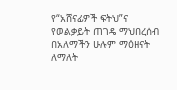የ“አሸናፊዎች ፍትህ”ና የወልቃይት ጠገዴ ማህበረሰብ በአለማችን ሁሉም ማዕዘናት ለማለት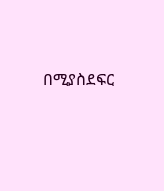በሚያስደፍር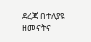ደረጃ በተለያዩ ዘመናትና